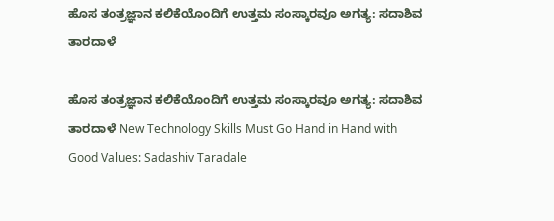ಹೊಸ ತಂತ್ರಜ್ಞಾನ ಕಲಿಕೆಯೊಂದಿಗೆ ಉತ್ತಮ ಸಂಸ್ಕಾರವೂ ಅಗತ್ಯ: ಸದಾಶಿವ ತಾರದಾಳೆ

ಹೊಸ ತಂತ್ರಜ್ಞಾನ ಕಲಿಕೆಯೊಂದಿಗೆ ಉತ್ತಮ ಸಂಸ್ಕಾರವೂ ಅಗತ್ಯ: ಸದಾಶಿವ ತಾರದಾಳೆ New Technology Skills Must Go Hand in Hand with Good Values: Sadashiv Taradale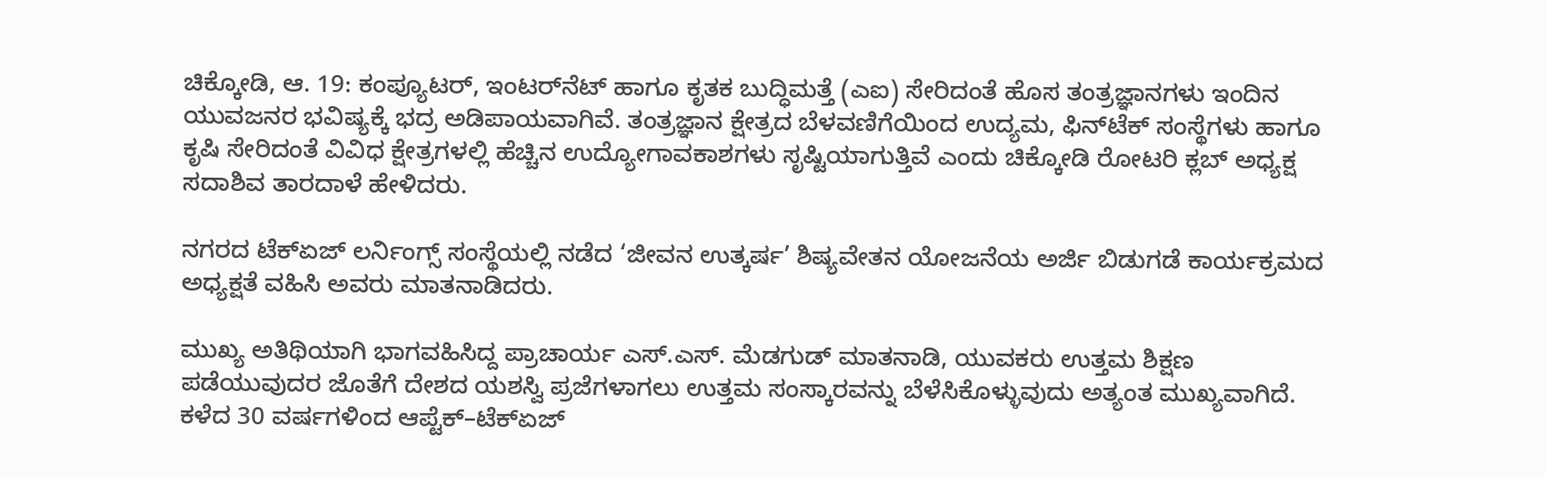ಚಿಕ್ಕೋಡಿ, ಆ. 19: ಕಂಪ್ಯೂಟರ್, ಇಂಟರ್‌ನೆಟ್ ಹಾಗೂ ಕೃತಕ ಬುದ್ಧಿಮತ್ತೆ (ಎಐ) ಸೇರಿದಂತೆ ಹೊಸ ತಂತ್ರಜ್ಞಾನಗಳು ಇಂದಿನ ಯುವಜನರ ಭವಿಷ್ಯಕ್ಕೆ ಭದ್ರ ಅಡಿಪಾಯವಾಗಿವೆ. ತಂತ್ರಜ್ಞಾನ ಕ್ಷೇತ್ರದ ಬೆಳವಣಿಗೆಯಿಂದ ಉದ್ಯಮ, ಫಿನ್‌ಟೆಕ್ ಸಂಸ್ಥೆಗಳು ಹಾಗೂ ಕೃಷಿ ಸೇರಿದಂತೆ ವಿವಿಧ ಕ್ಷೇತ್ರಗಳಲ್ಲಿ ಹೆಚ್ಚಿನ ಉದ್ಯೋಗಾವಕಾಶಗಳು ಸೃಷ್ಟಿಯಾಗುತ್ತಿವೆ ಎಂದು ಚಿಕ್ಕೋಡಿ ರೋಟರಿ ಕ್ಲಬ್ ಅಧ್ಯಕ್ಷ ಸದಾಶಿವ ತಾರದಾಳೆ ಹೇಳಿದರು.

ನಗರದ ಟೆಕ್‌ಏಜ್ ಲರ್ನಿಂಗ್ಸ್ ಸಂಸ್ಥೆಯಲ್ಲಿ ನಡೆದ ‘ಜೀವನ ಉತ್ಕರ್ಷ’ ಶಿಷ್ಯವೇತನ ಯೋಜನೆಯ ಅರ್ಜಿ ಬಿಡುಗಡೆ ಕಾರ್ಯಕ್ರಮದ ಅಧ್ಯಕ್ಷತೆ ವಹಿಸಿ ಅವರು ಮಾತನಾಡಿದರು.

ಮುಖ್ಯ ಅತಿಥಿಯಾಗಿ ಭಾಗವಹಿಸಿದ್ದ ಪ್ರಾಚಾರ್ಯ ಎಸ್.ಎಸ್. ಮೆಡಗುಡ್ ಮಾತನಾಡಿ, ಯುವಕರು ಉತ್ತಮ ಶಿಕ್ಷಣ ಪಡೆಯುವುದರ ಜೊತೆಗೆ ದೇಶದ ಯಶಸ್ವಿ ಪ್ರಜೆಗಳಾಗಲು ಉತ್ತಮ ಸಂಸ್ಕಾರವನ್ನು ಬೆಳೆಸಿಕೊಳ್ಳುವುದು ಅತ್ಯಂತ ಮುಖ್ಯವಾಗಿದೆ. ಕಳೆದ 30 ವರ್ಷಗಳಿಂದ ಆಪ್ಟೆಕ್–ಟೆಕ್‌ಏಜ್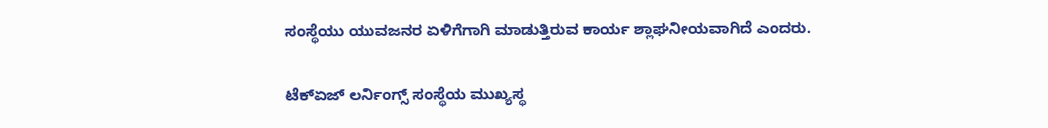ಸಂಸ್ಥೆಯು ಯುವಜನರ ಏಳಿಗೆಗಾಗಿ ಮಾಡುತ್ತಿರುವ ಕಾರ್ಯ ಶ್ಲಾಘನೀಯವಾಗಿದೆ ಎಂದರು.

ಟೆಕ್‌ಏಜ್ ಲರ್ನಿಂಗ್ಸ್ ಸಂಸ್ಥೆಯ ಮುಖ್ಯಸ್ಥ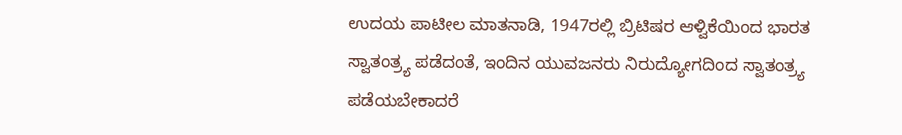ಉದಯ ಪಾಟೀಲ ಮಾತನಾಡಿ, 1947ರಲ್ಲಿ ಬ್ರಿಟಿಷರ ಆಳ್ವಿಕೆಯಿಂದ ಭಾರತ ಸ್ವಾತಂತ್ರ್ಯ ಪಡೆದಂತೆ, ಇಂದಿನ ಯುವಜನರು ನಿರುದ್ಯೋಗದಿಂದ ಸ್ವಾತಂತ್ರ್ಯ ಪಡೆಯಬೇಕಾದರೆ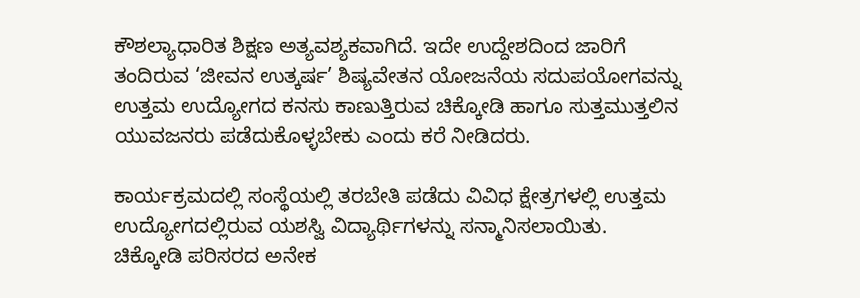ಕೌಶಲ್ಯಾಧಾರಿತ ಶಿಕ್ಷಣ ಅತ್ಯವಶ್ಯಕವಾಗಿದೆ. ಇದೇ ಉದ್ದೇಶದಿಂದ ಜಾರಿಗೆ ತಂದಿರುವ ‘ಜೀವನ ಉತ್ಕರ್ಷ’ ಶಿಷ್ಯವೇತನ ಯೋಜನೆಯ ಸದುಪಯೋಗವನ್ನು ಉತ್ತಮ ಉದ್ಯೋಗದ ಕನಸು ಕಾಣುತ್ತಿರುವ ಚಿಕ್ಕೋಡಿ ಹಾಗೂ ಸುತ್ತಮುತ್ತಲಿನ ಯುವಜನರು ಪಡೆದುಕೊಳ್ಳಬೇಕು ಎಂದು ಕರೆ ನೀಡಿದರು.

ಕಾರ್ಯಕ್ರಮದಲ್ಲಿ ಸಂಸ್ಥೆಯಲ್ಲಿ ತರಬೇತಿ ಪಡೆದು ವಿವಿಧ ಕ್ಷೇತ್ರಗಳಲ್ಲಿ ಉತ್ತಮ ಉದ್ಯೋಗದಲ್ಲಿರುವ ಯಶಸ್ವಿ ವಿದ್ಯಾರ್ಥಿಗಳನ್ನು ಸನ್ಮಾನಿಸಲಾಯಿತು. ಚಿಕ್ಕೋಡಿ ಪರಿಸರದ ಅನೇಕ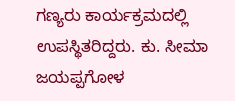ಗಣ್ಯರು ಕಾರ್ಯಕ್ರಮದಲ್ಲಿ ಉಪಸ್ಥಿತರಿದ್ದರು. ಕು. ಸೀಮಾ ಜಯಪ್ಪಗೋಳ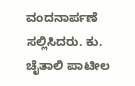ವಂದನಾರ್ಪಣೆ ಸಲ್ಲಿಸಿದರು. ಕು. ಚೈತಾಲಿ ಪಾಟೀಲ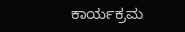ಕಾರ್ಯಕ್ರಮ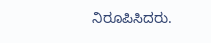ನಿರೂಪಿಸಿದರು.